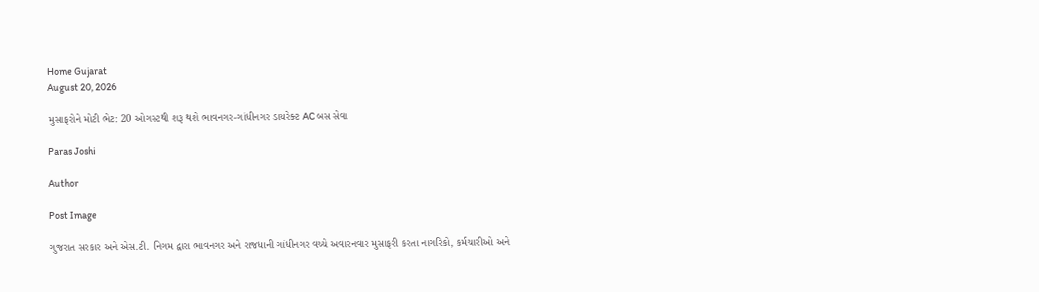Home Gujarat
August 20, 2026

મુસાફરોને મોટી ભેટ: 20 ઓગસ્ટથી શરૂ થશે ભાવનગર-ગાંધીનગર ડાયરેક્ટ AC બસ સેવા

Paras Joshi

Author

Post Image

ગુજરાત સરકાર અને એસ.ટી. નિગમ દ્વારા ભાવનગર અને રાજધાની ગાંધીનગર વચ્ચે અવારનવાર મુસાફરી કરતા નાગરિકો, કર્મચારીઓ અને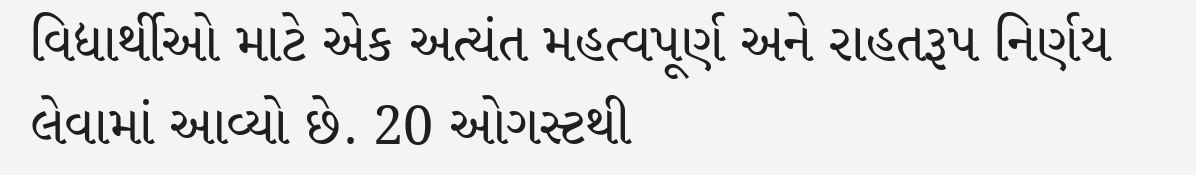વિદ્યાર્થીઓ માટે એક અત્યંત મહત્વપૂર્ણ અને રાહતરૂપ નિર્ણય લેવામાં આવ્યો છે. 20 ઓગસ્ટથી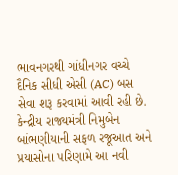ભાવનગરથી ગાંધીનગર વચ્ચે દૈનિક સીધી એસી (AC) બસ સેવા શરૂ કરવામાં આવી રહી છે. કેન્દ્રીય રાજ્યમંત્રી નિમુબેન બાંભણીયાની સફળ રજૂઆત અને પ્રયાસોના પરિણામે આ નવી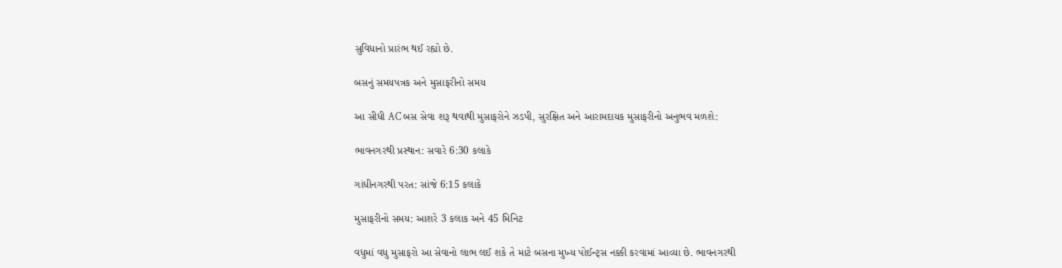સુવિધાનો પ્રારંભ થઈ રહ્યો છે.

બસનું સમયપત્રક અને મુસાફરીનો સમય

આ સીધી AC બસ સેવા શરૂ થવાથી મુસાફરોને ઝડપી, સુરક્ષિત અને આરામદાયક મુસાફરીનો અનુભવ મળશે:

ભાવનગરથી પ્રસ્થાન: સવારે 6:30 કલાકે

ગાંધીનગરથી પરત: સાંજે 6:15 કલાકે

મુસાફરીનો સમય: આશરે 3 કલાક અને 45 મિનિટ

વધુમાં વધુ મુસાફરો આ સેવાનો લાભ લઈ શકે તે માટે બસના મુખ્ય પોઈન્ટ્સ નક્કી કરવામાં આવ્યા છે. ભાવનગરથી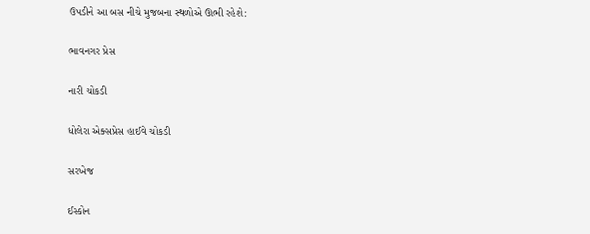ઉપડીને આ બસ નીચે મુજબના સ્થળોએ ઊભી રહેશે:

ભાવનગર પ્રેસ

નારી ચોકડી

ધોલેરા એક્સપ્રેસ હાઈવે ચોકડી

સરખેજ

ઈસ્કોન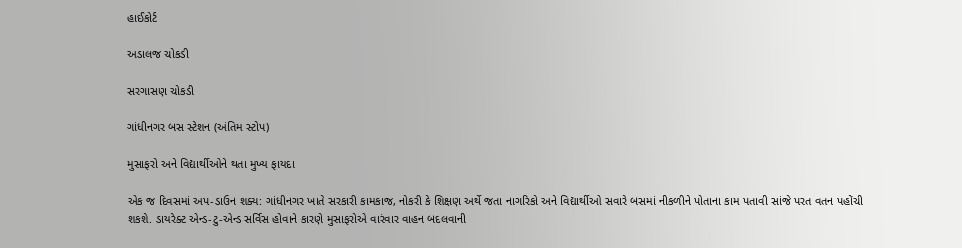હાઈકોર્ટ

અડાલજ ચોકડી

સરગાસણ ચોકડી

ગાંધીનગર બસ સ્ટેશન (અંતિમ સ્ટોપ)

મુસાફરો અને વિદ્યાર્થીઓને થતા મુખ્ય ફાયદા

એક જ દિવસમાં અપ-ડાઉન શક્ય: ગાંધીનગર ખાતે સરકારી કામકાજ, નોકરી કે શિક્ષણ અર્થે જતા નાગરિકો અને વિદ્યાર્થીઓ સવારે બસમાં નીકળીને પોતાના કામ પતાવી સાંજે પરત વતન પહોંચી શકશે. ડાયરેક્ટ એન્ડ-ટુ-એન્ડ સર્વિસ હોવાને કારણે મુસાફરોએ વારંવાર વાહન બદલવાની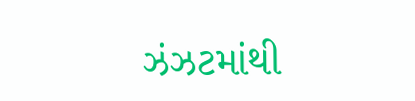ઝંઝટમાંથી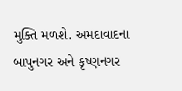મુક્તિ મળશે. અમદાવાદના બાપુનગર અને કૃષ્ણનગર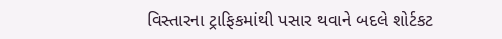વિસ્તારના ટ્રાફિકમાંથી પસાર થવાને બદલે શોર્ટકટ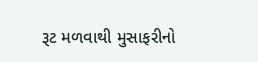રૂટ મળવાથી મુસાફરીનો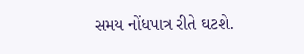સમય નોંધપાત્ર રીતે ઘટશે.